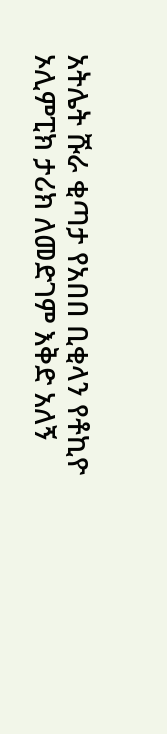አትሌት ሹራ ቂጣታ የአበበ ቢቂላን የቶኪዮ ኦሊምፒክ ታሪክ ለመድገም እቅድ አለኝ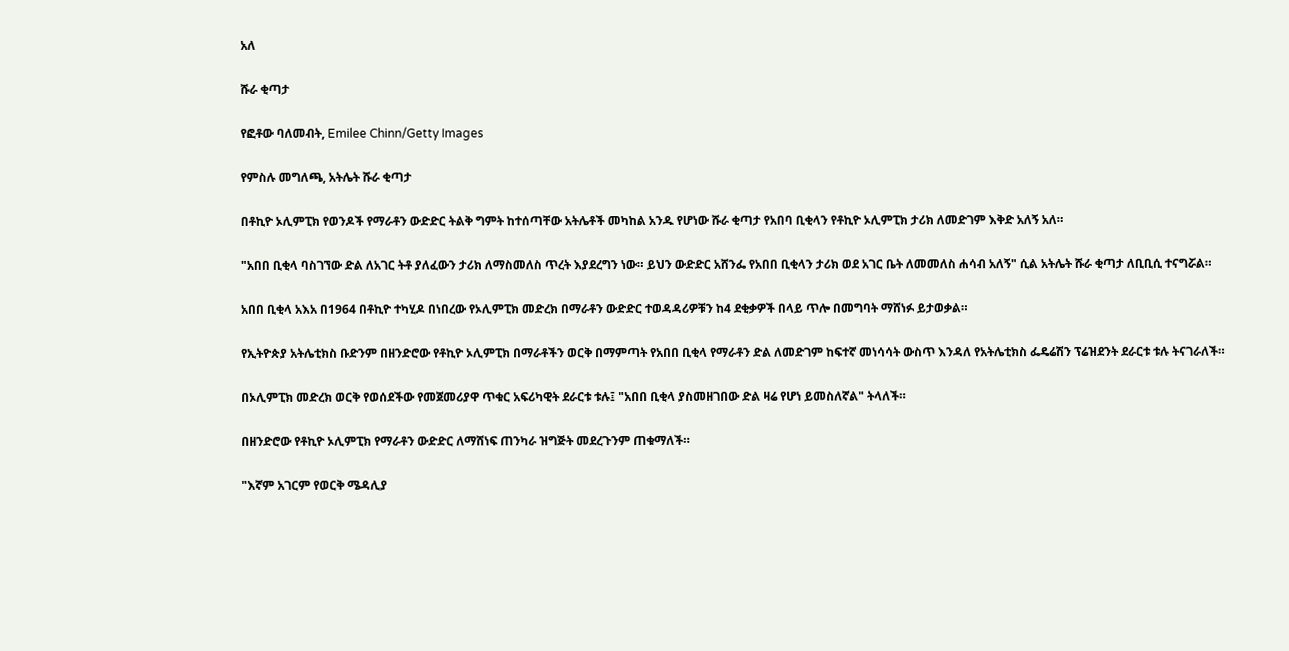አለ

ሹራ ቂጣታ

የፎቶው ባለመብት, Emilee Chinn/Getty Images

የምስሉ መግለጫ, አትሌት ሹራ ቂጣታ

በቶኪዮ ኦሊምፒክ የወንዶች የማራቶን ውድድር ትልቅ ግምት ከተሰጣቸው አትሌቶች መካከል አንዱ የሆነው ሹራ ቂጣታ የአበባ ቢቂላን የቶኪዮ ኦሊምፒክ ታሪክ ለመድገም እቅድ አለኝ አለ።

"አበበ ቢቂላ ባስገኘው ድል ለአገር ትቶ ያለፈውን ታሪክ ለማስመለስ ጥረት እያደረግን ነው። ይህን ውድድር አሸንፌ የአበበ ቢቂላን ታሪክ ወደ አገር ቤት ለመመለስ ሐሳብ አለኝ" ሲል አትሌት ሹራ ቂጣታ ለቢቢሲ ተናግሯል።

አበበ ቢቂላ አእአ በ1964 በቶኪዮ ተካሂዶ በነበረው የኦሊምፒክ መድረክ በማራቶን ውድድር ተወዳዳሪዎቹን ከ4 ደቂቃዎች በላይ ጥሎ በመግባት ማሸነፉ ይታወቃል።

የኢትዮጵያ አትሌቲክስ ቡድንም በዘንድሮው የቶኪዮ ኦሊምፒክ በማራቶችን ወርቅ በማምጣት የአበበ ቢቂላ የማራቶን ድል ለመድገም ከፍተኛ መነሳሳት ውስጥ እንዳለ የአትሌቲክስ ፌዴሬሽን ፕሬዝደንት ደራርቱ ቱሉ ትናገራለች።

በኦሊምፒክ መድረክ ወርቅ የወሰደችው የመጀመሪያዋ ጥቁር አፍሪካዊት ደራርቱ ቱሉ፤ "አበበ ቢቂላ ያስመዘገበው ድል ዛሬ የሆነ ይመስለኛል" ትላለች።

በዘንድሮው የቶኪዮ ኦሊምፒክ የማራቶን ውድድር ለማሸነፍ ጠንካራ ዝግጅት መደረጉንም ጠቁማለች።

"እኛም አገርም የወርቅ ሜዳሊያ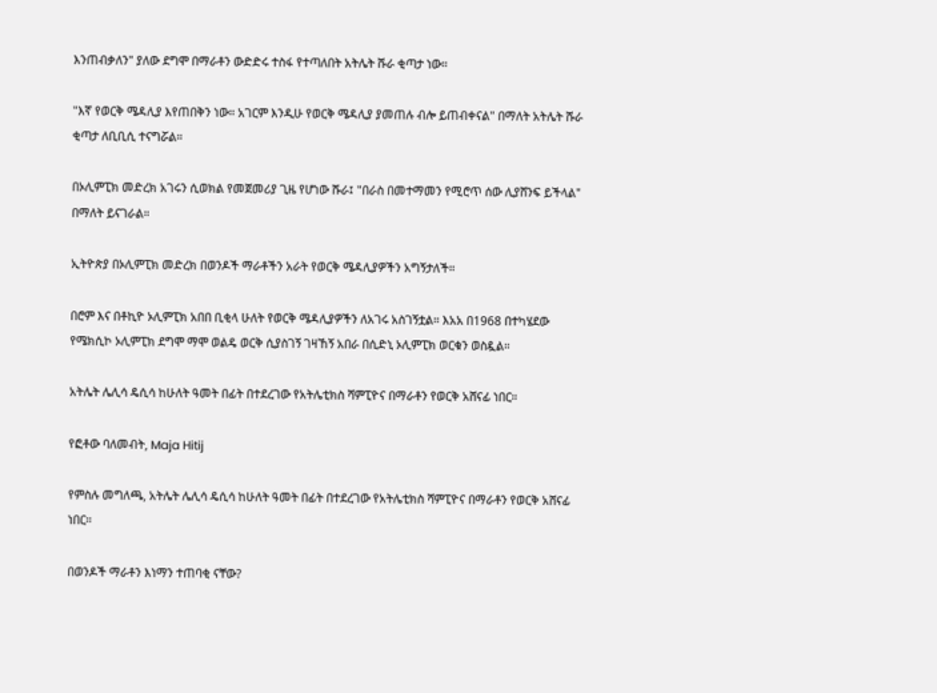እንጠብቃለን" ያለው ደግሞ በማራቶን ውድድሩ ተስፋ የተጣለበት አትሌት ሹራ ቂጣታ ነው።

"እኛ የወርቅ ሜዳሊያ እየጠበቅን ነው። አገርም እንዲሁ የወርቅ ሜዳሊያ ያመጠሉ ብሎ ይጠብቀናል" በማለት አትሌት ሹራ ቂጣታ ለቢቢሲ ተናግሯል።

በኦሊምፒክ መድረክ አገሩን ሲወክል የመጀመሪያ ጊዜ የሆነው ሹራ፤ "በራስ በመተማመን የሚሮጥ ሰው ሊያሸንፍ ይችላል" በማለት ይናገራል።

ኢትዮጵያ በኦሊምፒክ መድረክ በወንዶች ማራቶችን አራት የወርቅ ሜዳሊያዎችን አግኝታለች።

በሮም እና በቶኪዮ ኦሊምፒክ አበበ ቢቂላ ሁለት የወርቅ ሜዳሊያዎችን ለአገሩ አስገኝቷል። እአአ በ1968 በተካሄደው የሜክሲኮ ኦሊምፒክ ደግሞ ማሞ ወልዴ ወርቅ ሲያስገኝ ገዛኸኝ አበራ በሲድኒ ኦሊምፒክ ወርቁን ወስዷል።

አትሌት ሌሊሳ ዴሲሳ ከሁለት ዓመት በፊት በተደረገው የአትሌቲክስ ሻምፒዮና በማራቶን የወርቅ አሸናፊ ነበር።

የፎቶው ባለመብት, Maja Hitij

የምስሉ መግለጫ, አትሌት ሌሊሳ ዴሲሳ ከሁለት ዓመት በፊት በተደረገው የአትሌቲክስ ሻምፒዮና በማራቶን የወርቅ አሸናፊ ነበር።

በወንዶች ማራቶን እነማን ተጠባቂ ናቸው?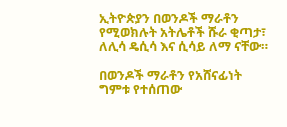ኢትዮጵያን በወንዶች ማራቶን የሚወክሉት አትሌቶች ሹራ ቂጣታ፣ ለሊሳ ዴሲሳ እና ሲሳይ ለማ ናቸው።

በወንዶች ማራቶን የአሸናፊነት ግምቱ የተሰጠው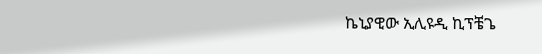ኬኒያዊው ኢሊዩዲ ኪፕቼጌ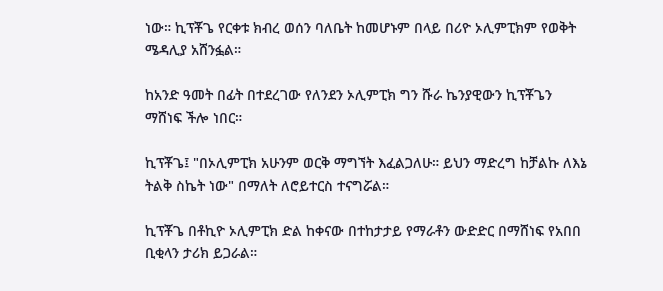ነው። ኪፕቾጌ የርቀቱ ክብረ ወሰን ባለቤት ከመሆኑም በላይ በሪዮ ኦሊምፒክም የወቅት ሜዳሊያ አሸንፏል።

ከአንድ ዓመት በፊት በተደረገው የለንደን ኦሊምፒክ ግን ሹራ ኬንያዊውን ኪፕቾጌን ማሸነፍ ችሎ ነበር።

ኪፕቾጌ፤ "በኦሊምፒክ አሁንም ወርቅ ማግኘት እፈልጋለሁ። ይህን ማድረግ ከቻልኩ ለእኔ ትልቅ ስኬት ነው" በማለት ለሮይተርስ ተናግሯል።

ኪፕቾጌ በቶኪዮ ኦሊምፒክ ድል ከቀናው በተከታታይ የማራቶን ውድድር በማሸነፍ የአበበ ቢቂላን ታሪክ ይጋራል።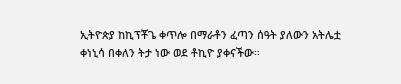ኢትዮጵያ ከኪፕቾጌ ቀጥሎ በማራቶን ፈጣን ሰዓት ያለውን አትሌቷ ቀነኒሳ በቀለን ትታ ነው ወደ ቶኪዮ ያቀናችው።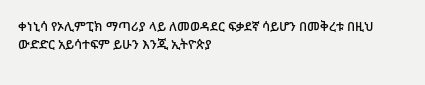ቀነኒሳ የኦሊምፒክ ማጣሪያ ላይ ለመወዳደር ፍቃደኛ ሳይሆን በመቅረቱ በዚህ ውድድር አይሳተፍም ይሁን እንጂ ኢትዮጵያ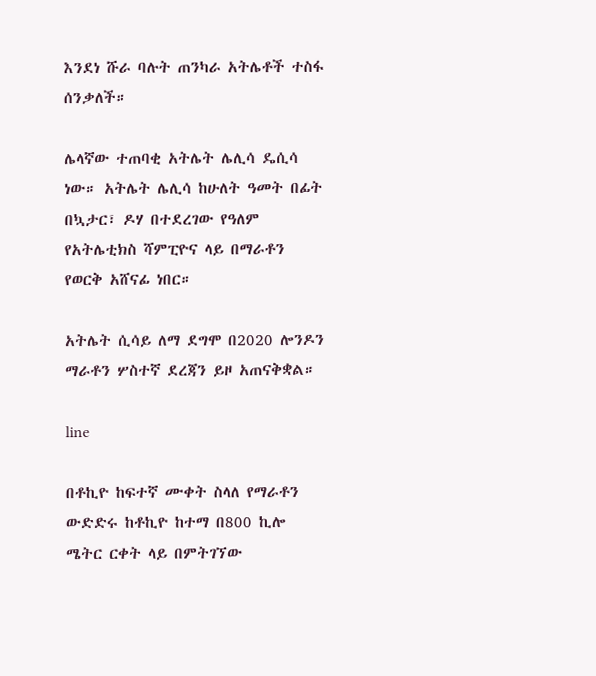እንደነ ሹራ ባሉት ጠንካራ አትሌቶች ተስፋ ሰንቃለች።

ሌላኛው ተጠባቂ አትሌት ሌሊሳ ዴሲሳ ነው። አትሌት ሌሊሳ ከሁለት ዓመት በፊት በኳታር፣ ዶሃ በተደረገው የዓለም የአትሌቲክስ ሻምፒዮና ላይ በማራቶን የወርቅ አሸናፊ ነበር።

አትሌት ሲሳይ ለማ ደግሞ በ2020 ሎንዶን ማራቶን ሦስተኛ ደረጃን ይዞ አጠናቅቋል።

line

በቶኪዮ ከፍተኛ ሙቀት ስላለ የማራቶን ውድድሩ ከቶኪዮ ከተማ በ800 ኪሎ ሜትር ርቀት ላይ በምትገኘው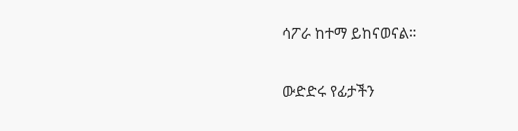ሳፖራ ከተማ ይከናወናል።

ውድድሩ የፊታችን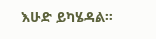እሁድ ይካሄዳል።